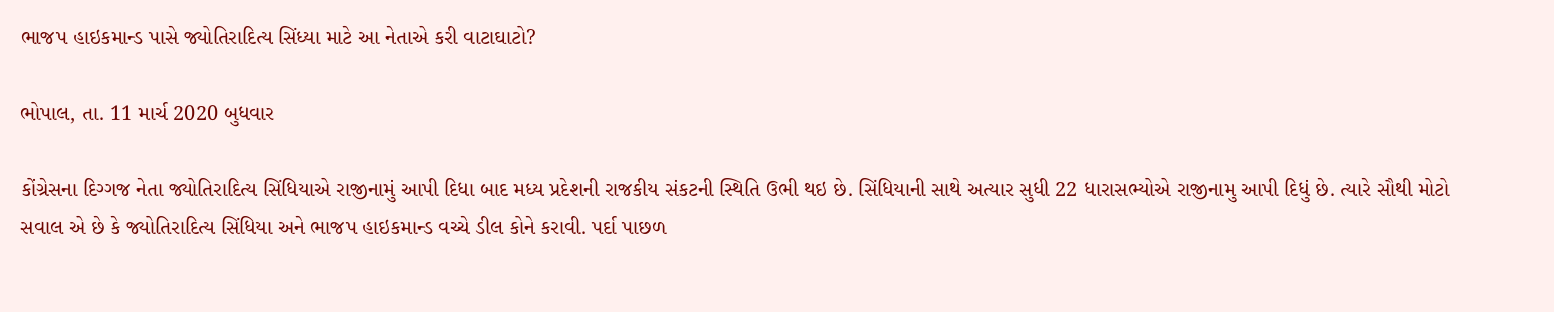ભાજપ હાઇકમાન્ડ પાસે જ્યોતિરાદિત્ય સિંધ્યા માટે આ નેતાએ કરી વાટાઘાટો?

ભોપાલ, તા. 11 માર્ચ 2020 બુધવાર

કોંગ્રેસના દિગ્ગજ નેતા જ્યોતિરાદિત્ય સિંધિયાએ રાજીનામું આપી દિધા બાદ મધ્ય પ્રદેશની રાજકીય સંકટની સ્થિતિ ઉભી થઇ છે. સિંધિયાની સાથે અત્યાર સુધી 22 ધારાસભ્યોએ રાજીનામુ આપી દિધું છે. ત્યારે સૌથી મોટો સવાલ એ છે કે જ્યોતિરાદિત્ય સિંધિયા અને ભાજપ હાઇકમાન્ડ વચ્ચે ડીલ કોને કરાવી. પર્દા પાછળ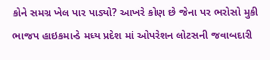કોને સમગ્ર ખેલ પાર પાડ્યો? આખરે કોણ છે જેના પર ભરોસો મુકી ભાજપ હાઇકમાન્ડે મધ્ય પ્રદેશ માં ઓપરેશન લોટસની જવાબદારી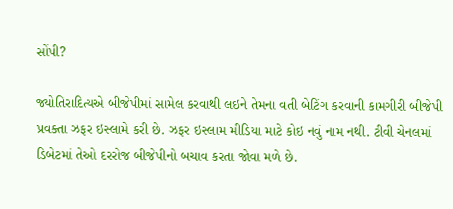સોંપી?

જ્યોતિરાદિત્યએ બીજેપીમાં સામેલ કરવાથી લઇને તેમના વતી બેટિંગ કરવાની કામગીરી બીજેપી પ્રવક્તા ઝફર ઇસ્લામે કરી છે. ઝફર ઇસ્લામ મીડિયા માટે કોઇ નવું નામ નથી. ટીવી ચેનલમાં ડિબેટમાં તેઓ દરરોજ બીજેપીનો બચાવ કરતા જોવા મળે છે.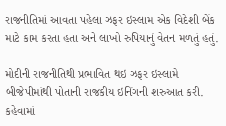રાજનીતિમાં આવતા પહેલા ઝફર ઇસ્લામ એક વિદેશી બેંક માટે કામ કરતા હતા અને લાખો રુપિયાનું વેતન મળતું હતું.

મોદીની રાજનીતિથી પ્રભાવિત થઇ ઝફર ઇસ્લામે બીજેપીમાંથી પોતાની રાજકીય ઇનિંગની શરુઆત કરી. કહેવામાં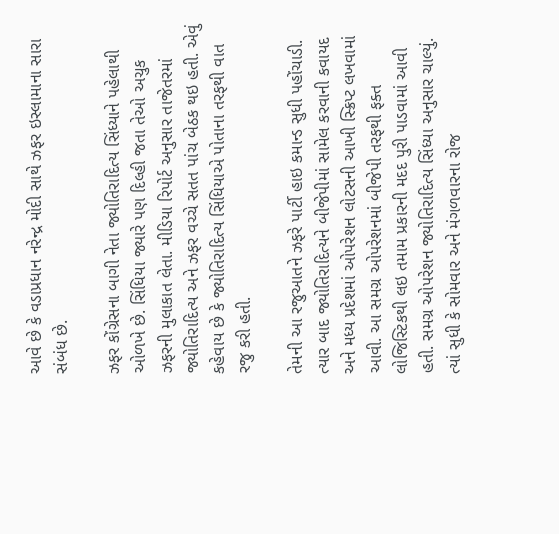આવે છે કે વડાપ્રધાન નરેન્દ્ર મોદી સાથે ઝફર ઇસ્લામાના સારા સંબંધ છે.

ઝફર કોંગ્રેસના બાગી નેતા જ્યોતિરાદિત્ય સિંધ્યાને પહેલાથી ઓળખે છે. સિંધિયા જ્યારે પણ દિલ્હી જતા તેઓ અચુક ઝફરની મુલાકાત લેતા. મીડિયા રિપોર્ટ અનુસાર તાજેતરમાં જ્યોતિરાદિત્ય અને ઝફર વચ્ચે સતત પાંચ બેઠક થઇ હતી. એવું કહેવાય છે કે જ્યોતિરાદિત્ય સિંધિયાએ પોતાના તરફથી વાત રજુ કરી હતી.

તેમની આ રજુઆતને ઝફરે પાર્ટી હાઇ કમાન્ડ સુધી પહોંચાડી. ત્યાર બાદ જ્યોતિરાદિત્યને બીજેપીમાં સામેલ કરવાની કવાયદ અને મધ્ય પ્રદેશમાં ઓપરેશન લોટસની આખી સ્ક્રિપ્ટ લખવામાં આવી. આ સમગ્ર ઓપરેશનમાં બીજેપી તરફથી ફક્ત લોજિસ્ટિકથી લઇ તમામ પ્રકારની મદદ પુરી પાડવામાં આવી હતી. સમગ્ર ઓપરેશન જ્યોતિરાદિત્ય સિંધ્યા અનુસાર ચાલ્યું. ત્યાં સુધી કે સોમવાર અને મંગળવારના રોજ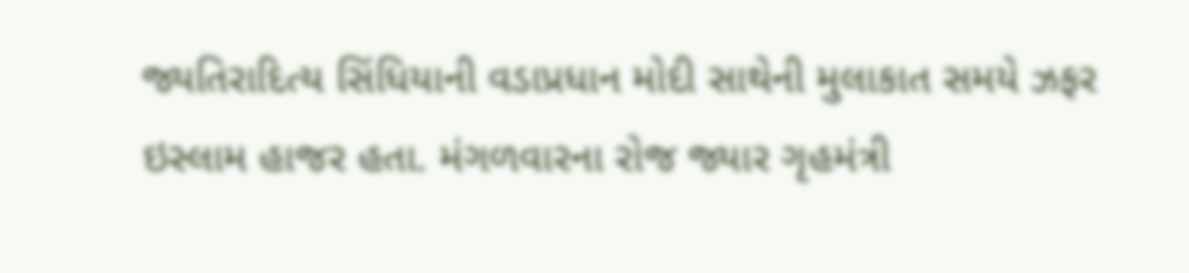જ્યતિરાદિત્ય સિંધિયાની વડાપ્રધાન મોદી સાથેની મુલાકાત સમયે ઝફર ઇસ્લામ હાજર હતા. મંગળવારના રોજ જ્યાર ગૃહમંત્રી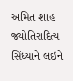અમિત શાહ જ્યોતિરાદિત્ય સિંધ્યાને લઇને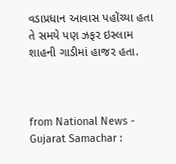વડાપ્રધાન આવાસ પહોંચ્યા હતા તે સમયે પણ ઝફર ઇસ્લામ શાહની ગાડીમાં હાજર હતા.



from National News - Gujarat Samachar :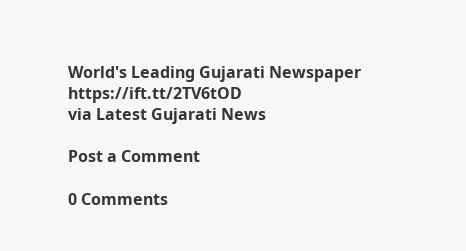World's Leading Gujarati Newspaper https://ift.tt/2TV6tOD
via Latest Gujarati News

Post a Comment

0 Comments